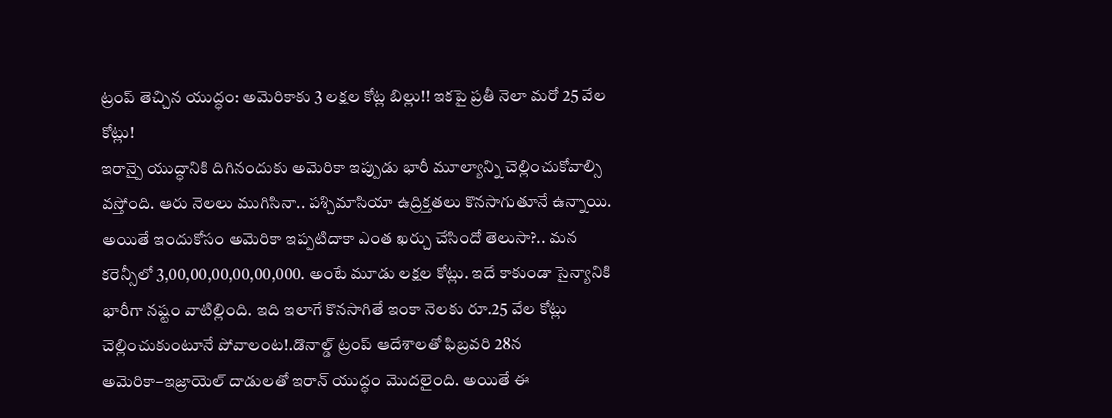ట్రంప్ తెచ్చిన యుద్ధం: అమెరికాకు 3 లక్షల కోట్ల బిల్లు!! ఇకపై ప్రతీ నెలా మరో 25 వేల కోట్లు!
ఇరాన్పై యుద్ధానికి దిగినందుకు అమెరికా ఇప్పుడు భారీ మూల్యాన్ని చెల్లించుకోవాల్సి వస్తోంది. ఆరు నెలలు ముగిసినా.. పశ్చిమాసియా ఉద్రిక్తతలు కొనసాగుతూనే ఉన్నాయి. అయితే ఇందుకోసం అమెరికా ఇప్పటిదాకా ఎంత ఖర్చు చేసిందో తెలుసా?.. మన కరెన్సీలో 3,00,00,00,00,00,000. అంటే మూడు లక్షల కోట్లు. ఇదే కాకుండా సైన్యానికి భారీగా నష్టం వాటిల్లింది. ఇది ఇలాగే కొనసాగితే ఇంకా నెలకు రూ.25 వేల కోట్లు చెల్లించుకుంటూనే పోవాలంట!.డొనాల్డ్ ట్రంప్ ఆదేశాలతో ఫిబ్రవరి 28న అమెరికా–ఇజ్రాయెల్ దాడులతో ఇరాన్ యుద్ధం మొదలైంది. అయితే ఈ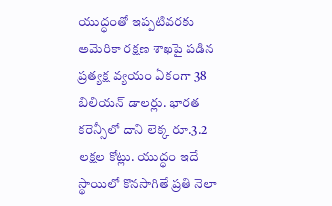యుద్ధంతో ఇప్పటివరకు అమెరికా రక్షణ శాఖపై పడిన ప్రత్యక్ష వ్యయం ఏకంగా 38 బిలియన్ డాలర్లు. భారత కరెన్సీలో దాని లెక్క రూ.3.2 లక్షల కోట్లు. యుద్ధం ఇదే స్థాయిలో కొనసాగితే ప్రతి నెలా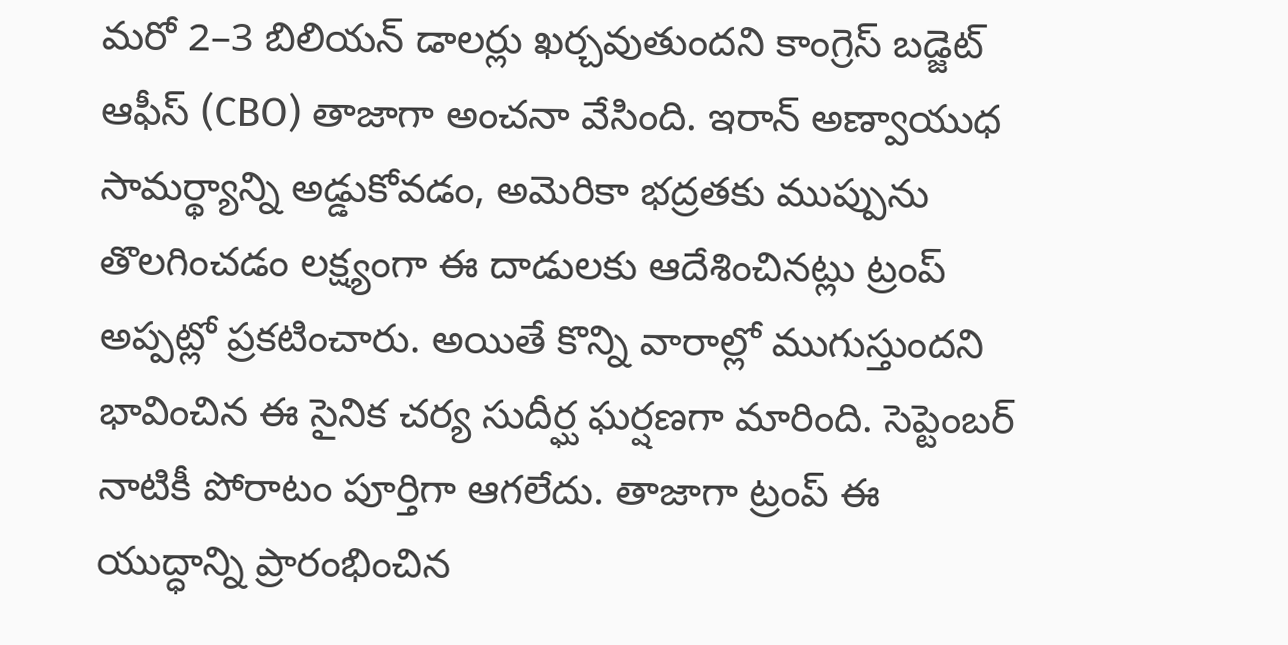మరో 2–3 బిలియన్ డాలర్లు ఖర్చవుతుందని కాంగ్రెస్ బడ్జెట్ ఆఫీస్ (CBO) తాజాగా అంచనా వేసింది. ఇరాన్ అణ్వాయుధ సామర్థ్యాన్ని అడ్డుకోవడం, అమెరికా భద్రతకు ముప్పును తొలగించడం లక్ష్యంగా ఈ దాడులకు ఆదేశించినట్లు ట్రంప్ అప్పట్లో ప్రకటించారు. అయితే కొన్ని వారాల్లో ముగుస్తుందని భావించిన ఈ సైనిక చర్య సుదీర్ఘ ఘర్షణగా మారింది. సెప్టెంబర్ నాటికీ పోరాటం పూర్తిగా ఆగలేదు. తాజాగా ట్రంప్ ఈ యుద్ధాన్ని ప్రారంభించిన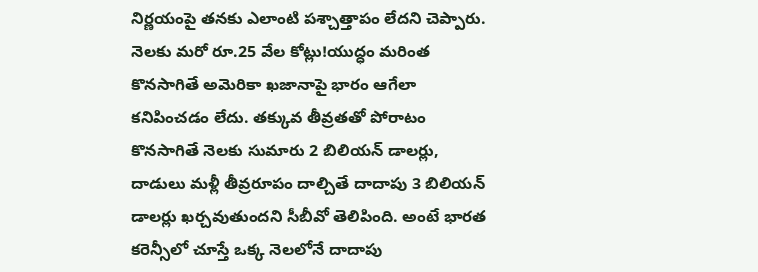నిర్ణయంపై తనకు ఎలాంటి పశ్చాత్తాపం లేదని చెప్పారు. నెలకు మరో రూ.25 వేల కోట్లు!యుద్ధం మరింత కొనసాగితే అమెరికా ఖజానాపై భారం ఆగేలా కనిపించడం లేదు. తక్కువ తీవ్రతతో పోరాటం కొనసాగితే నెలకు సుమారు 2 బిలియన్ డాలర్లు, దాడులు మళ్లీ తీవ్రరూపం దాల్చితే దాదాపు 3 బిలియన్ డాలర్లు ఖర్చవుతుందని సీబీవో తెలిపింది. అంటే భారత కరెన్సీలో చూస్తే ఒక్క నెలలోనే దాదాపు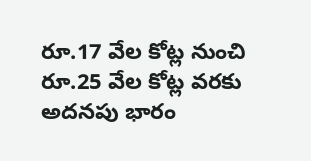రూ.17 వేల కోట్ల నుంచి రూ.25 వేల కోట్ల వరకు అదనపు భారం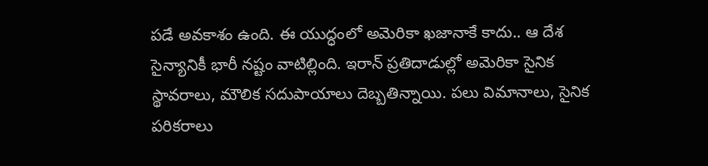పడే అవకాశం ఉంది. ఈ యుద్ధంలో అమెరికా ఖజానాకే కాదు.. ఆ దేశ సైన్యానికీ భారీ నష్టం వాటిల్లింది. ఇరాన్ ప్రతిదాడుల్లో అమెరికా సైనిక స్థావరాలు, మౌలిక సదుపాయాలు దెబ్బతిన్నాయి. పలు విమానాలు, సైనిక పరికరాలు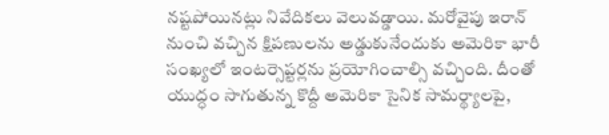నష్టపోయినట్లు నివేదికలు వెలువడ్డాయి. మరోవైపు ఇరాన్ నుంచి వచ్చిన క్షిపణులను అడ్డుకునేందుకు అమెరికా భారీ సంఖ్యలో ఇంటర్సెప్టర్లను ప్రయోగించాల్సి వచ్చింది. దీంతో యుద్ధం సాగుతున్న కొద్దీ అమెరికా సైనిక సామర్థ్యాలపై,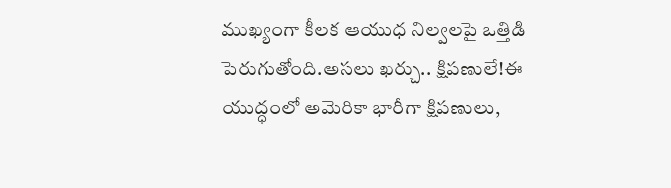ముఖ్యంగా కీలక ఆయుధ నిల్వలపై ఒత్తిడి పెరుగుతోంది.అసలు ఖర్చు.. క్షిపణులే!ఈ యుద్ధంలో అమెరికా భారీగా క్షిపణులు,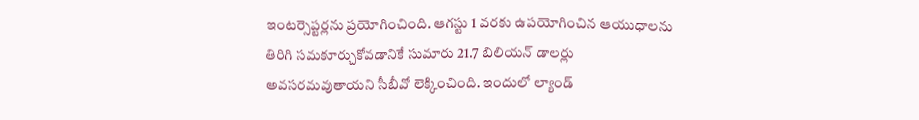ఇంటర్సెప్టర్లను ప్రయోగించింది. ఆగస్టు 1 వరకు ఉపయోగించిన ఆయుధాలను తిరిగి సమకూర్చుకోవడానికే సుమారు 21.7 బిలియన్ డాలర్లు అవసరమవుతాయని సీబీవో లెక్కించింది. ఇందులో ల్యాండ్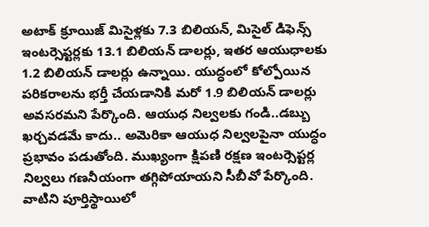అటాక్ క్రూయిజ్ మిసైళ్లకు 7.3 బిలియన్, మిసైల్ డిఫెన్స్ ఇంటర్సెప్టర్లకు 13.1 బిలియన్ డాలర్లు, ఇతర ఆయుధాలకు 1.2 బిలియన్ డాలర్లు ఉన్నాయి. యుద్ధంలో కోల్పోయిన పరికరాలను భర్తీ చేయడానికి మరో 1.9 బిలియన్ డాలర్లు అవసరమని పేర్కొంది. ఆయుధ నిల్వలకు గండి..డబ్బు ఖర్చవడమే కాదు.. అమెరికా ఆయుధ నిల్వలపైనా యుద్ధం ప్రభావం పడుతోంది. ముఖ్యంగా క్షిపణి రక్షణ ఇంటర్సెప్టర్ల నిల్వలు గణనీయంగా తగ్గిపోయాయని సీబీవో పేర్కొంది. వాటిని పూర్తిస్థాయిలో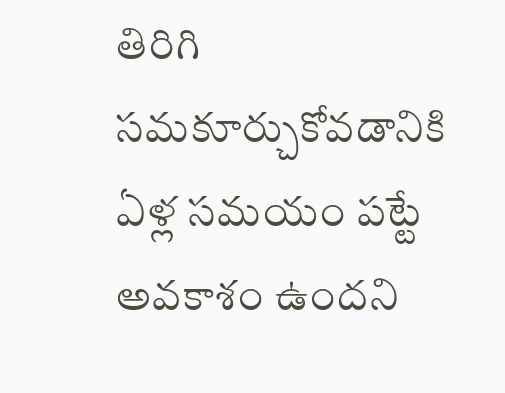తిరిగి సమకూర్చుకోవడానికి ఏళ్ల సమయం పట్టే అవకాశం ఉందని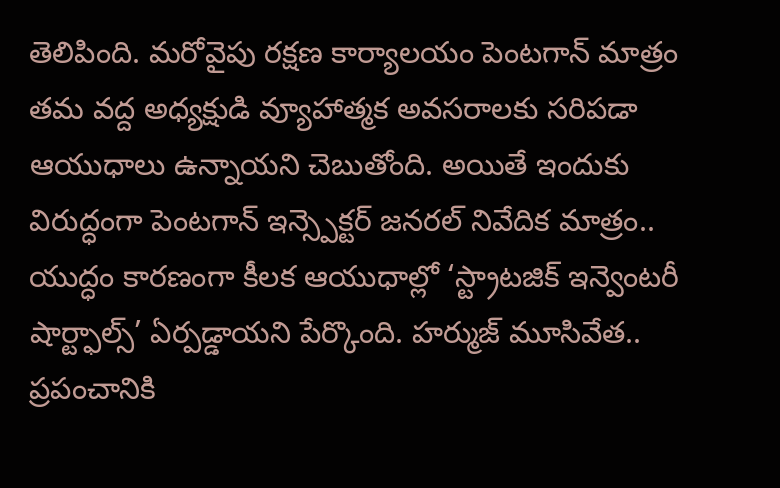తెలిపింది. మరోవైపు రక్షణ కార్యాలయం పెంటగాన్ మాత్రం తమ వద్ద అధ్యక్షుడి వ్యూహాత్మక అవసరాలకు సరిపడా ఆయుధాలు ఉన్నాయని చెబుతోంది. అయితే ఇందుకు విరుద్ధంగా పెంటగాన్ ఇన్స్పెక్టర్ జనరల్ నివేదిక మాత్రం.. యుద్ధం కారణంగా కీలక ఆయుధాల్లో ‘స్ట్రాటజిక్ ఇన్వెంటరీ షార్ట్ఫాల్స్’ ఏర్పడ్డాయని పేర్కొంది. హర్ముజ్ మూసివేత.. ప్రపంచానికి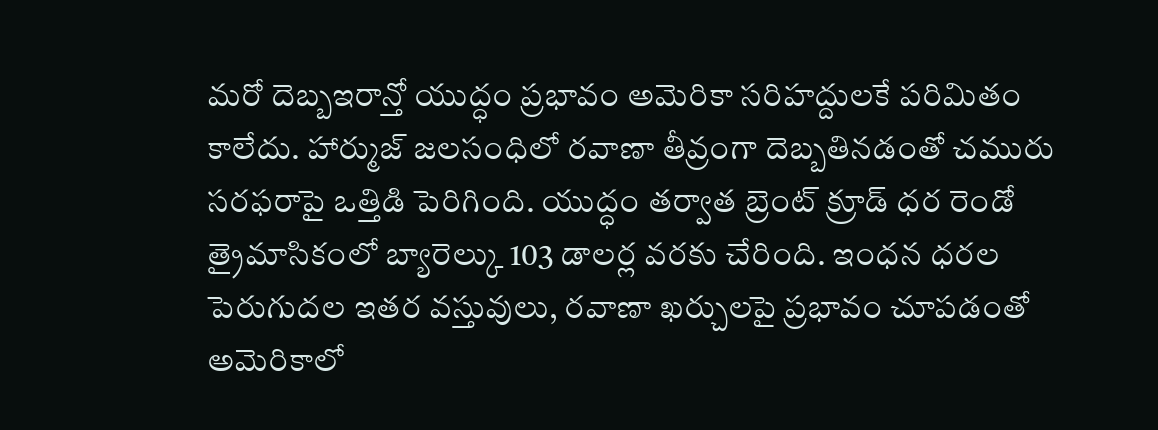మరో దెబ్బఇరాన్తో యుద్ధం ప్రభావం అమెరికా సరిహద్దులకే పరిమితం కాలేదు. హార్ముజ్ జలసంధిలో రవాణా తీవ్రంగా దెబ్బతినడంతో చమురు సరఫరాపై ఒత్తిడి పెరిగింది. యుద్ధం తర్వాత బ్రెంట్ క్రూడ్ ధర రెండో త్రైమాసికంలో బ్యారెల్కు 103 డాలర్ల వరకు చేరింది. ఇంధన ధరల పెరుగుదల ఇతర వస్తువులు, రవాణా ఖర్చులపై ప్రభావం చూపడంతో అమెరికాలో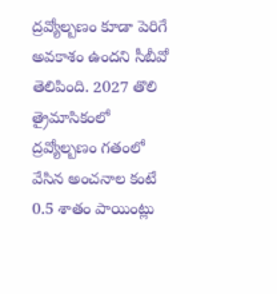ద్రవ్యోల్బణం కూడా పెరిగే అవకాశం ఉందని సీబీవో తెలిపింది. 2027 తొలి త్రైమాసికంలో ద్రవ్యోల్బణం గతంలో వేసిన అంచనాల కంటే 0.5 శాతం పాయింట్లు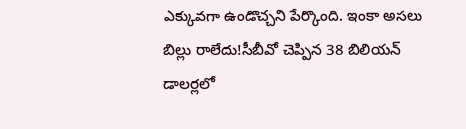ఎక్కువగా ఉండొచ్చని పేర్కొంది. ఇంకా అసలు బిల్లు రాలేదు!సీబీవో చెప్పిన 38 బిలియన్ డాలర్లలో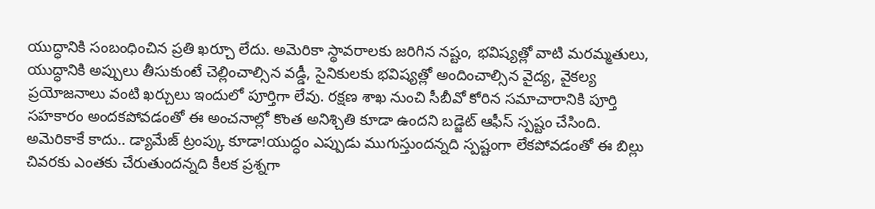యుద్ధానికి సంబంధించిన ప్రతి ఖర్చూ లేదు. అమెరికా స్థావరాలకు జరిగిన నష్టం, భవిష్యత్లో వాటి మరమ్మతులు, యుద్ధానికి అప్పులు తీసుకుంటే చెల్లించాల్సిన వడ్డీ, సైనికులకు భవిష్యత్లో అందించాల్సిన వైద్య, వైకల్య ప్రయోజనాలు వంటి ఖర్చులు ఇందులో పూర్తిగా లేవు. రక్షణ శాఖ నుంచి సీబీవో కోరిన సమాచారానికి పూర్తి సహకారం అందకపోవడంతో ఈ అంచనాల్లో కొంత అనిశ్చితి కూడా ఉందని బడ్జెట్ ఆఫీస్ స్పష్టం చేసింది. అమెరికాకే కాదు.. డ్యామేజ్ ట్రంప్కు కూడా!యుద్ధం ఎప్పుడు ముగుస్తుందన్నది స్పష్టంగా లేకపోవడంతో ఈ బిల్లు చివరకు ఎంతకు చేరుతుందన్నది కీలక ప్రశ్నగా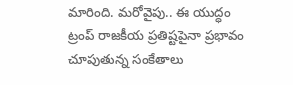మారింది. మరోవైపు.. ఈ యుద్ధం ట్రంప్ రాజకీయ ప్రతిష్టపైనా ప్రభావం చూపుతున్న సంకేతాలు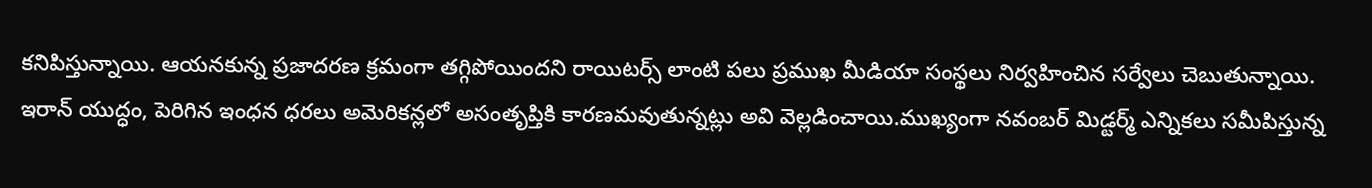కనిపిస్తున్నాయి. ఆయనకున్న ప్రజాదరణ క్రమంగా తగ్గిపోయిందని రాయిటర్స్ లాంటి పలు ప్రముఖ మీడియా సంస్థలు నిర్వహించిన సర్వేలు చెబుతున్నాయి. ఇరాన్ యుద్ధం, పెరిగిన ఇంధన ధరలు అమెరికన్లలో అసంతృప్తికి కారణమవుతున్నట్లు అవి వెల్లడించాయి.ముఖ్యంగా నవంబర్ మిడ్టర్మ్ ఎన్నికలు సమీపిస్తున్న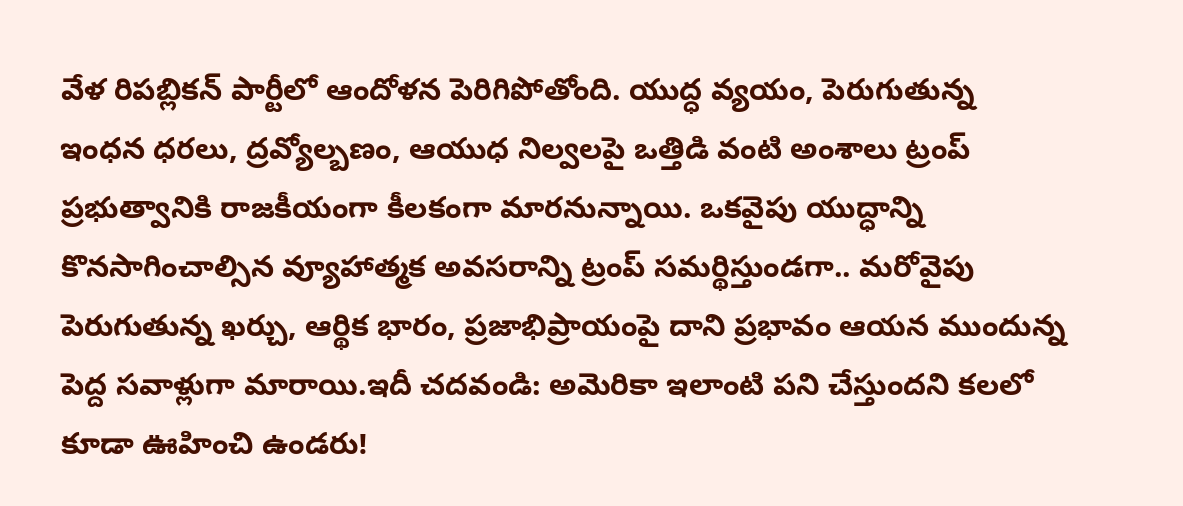వేళ రిపబ్లికన్ పార్టీలో ఆందోళన పెరిగిపోతోంది. యుద్ధ వ్యయం, పెరుగుతున్న ఇంధన ధరలు, ద్రవ్యోల్బణం, ఆయుధ నిల్వలపై ఒత్తిడి వంటి అంశాలు ట్రంప్ ప్రభుత్వానికి రాజకీయంగా కీలకంగా మారనున్నాయి. ఒకవైపు యుద్ధాన్ని కొనసాగించాల్సిన వ్యూహాత్మక అవసరాన్ని ట్రంప్ సమర్థిస్తుండగా.. మరోవైపు పెరుగుతున్న ఖర్చు, ఆర్థిక భారం, ప్రజాభిప్రాయంపై దాని ప్రభావం ఆయన ముందున్న పెద్ద సవాళ్లుగా మారాయి.ఇదీ చదవండి: అమెరికా ఇలాంటి పని చేస్తుందని కలలో కూడా ఊహించి ఉండరు!